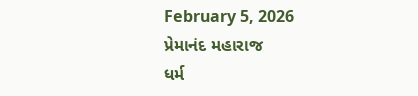February 5, 2026
પ્રેમાનંદ મહારાજ
ધર્મ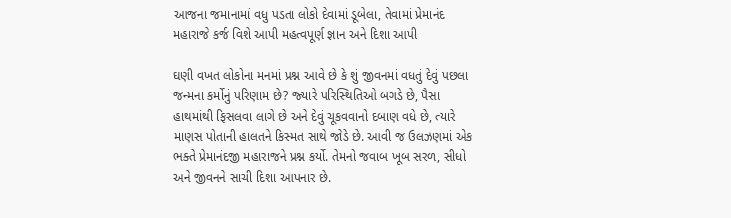આજના જમાનામાં વધુ પડતા લોકો દેવામાં ડૂબેલા, તેવામાં પ્રેમાનંદ મહારાજે કર્જ વિશે આપી મહત્વપૂર્ણ જ્ઞાન અને દિશા આપી

ઘણી વખત લોકોના મનમાં પ્રશ્ન આવે છે કે શું જીવનમાં વધતું દેવું પછલા જન્‍મના કર્મોનું પરિણામ છે? જ્‍યારે પરિસ્‍થિતિઓ બગડે છે, પૈસા હાથમાંથી ફિસલવા લાગે છે અને દેવું ચૂકવવાનો દબાણ વધે છે, ત્‍યારે માણસ પોતાની હાલતને કિસ્‍મત સાથે જોડે છે. આવી જ ઉલઝણમાં એક ભક્‍તે પ્રેમાનંદજી મહારાજને પ્રશ્ન કર્યો. તેમનો જવાબ ખૂબ સરળ, સીધો અને જીવનને સાચી દિશા આપનાર છે.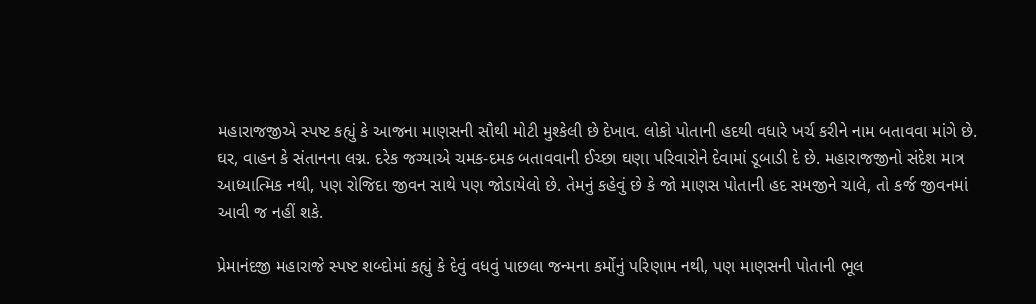મહારાજજીએ સ્‍પષ્ટ કહ્યું કે આજના માણસની સૌથી મોટી મુશ્‍કેલી છે દેખાવ. લોકો પોતાની હદથી વધારે ખર્ચ કરીને નામ બતાવવા માંગે છે. ઘર, વાહન કે સંતાનના લગ્ન. દરેક જગ્‍યાએ ચમક-દમક બતાવવાની ઈચ્‍છા ઘણા પરિવારોને દેવામાં ડૂબાડી દે છે. મહારાજજીનો સંદેશ માત્ર આધ્‍યાત્‍મિક નથી, પણ રોજિદા જીવન સાથે પણ જોડાયેલો છે. તેમનું કહેવું છે કે જો માણસ પોતાની હદ સમજીને ચાલે, તો કર્જ જીવનમાં આવી જ નહીં શકે.

પ્રેમાનંદજી મહારાજે સ્‍પષ્ટ શબ્‍દોમાં કહ્યું કે દેવું વધવું પાછલા જન્‍મના કર્મોનું પરિણામ નથી, પણ માણસની પોતાની ભૂલ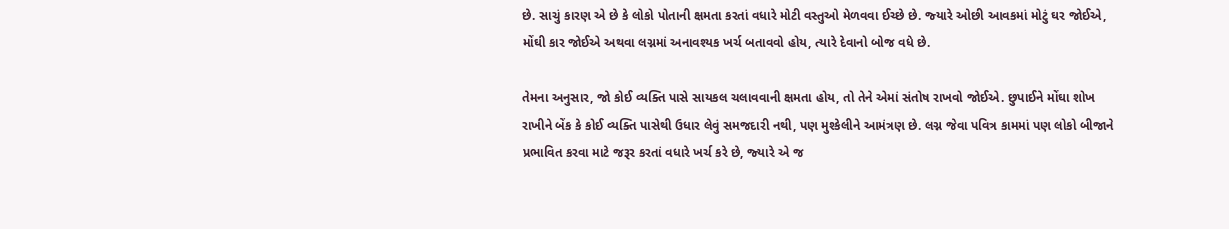છે. સાચું કારણ એ છે કે લોકો પોતાની ક્ષમતા કરતાં વધારે મોટી વસ્‍તુઓ મેળવવા ઈચ્‍છે છે. જ્‍યારે ઓછી આવકમાં મોટું ઘર જોઈએ, મોંઘી કાર જોઈએ અથવા લગ્નમાં અનાવશ્‍યક ખર્ચ બતાવવો હોય, ત્‍યારે દેવાનો બોજ વધે છે.

તેમના અનુસાર, જો કોઈ વ્‍યક્‍તિ પાસે સાયકલ ચલાવવાની ક્ષમતા હોય, તો તેને એમાં સંતોષ રાખવો જોઈએ. છુપાઈને મોંઘા શોખ રાખીને બેંક કે કોઈ વ્‍યક્‍તિ પાસેથી ઉધાર લેવું સમજદારી નથી, પણ મુશ્‍કેલીને આમંત્રણ છે. લગ્ન જેવા પવિત્ર કામમાં પણ લોકો બીજાને પ્રભાવિત કરવા માટે જરૂર કરતાં વધારે ખર્ચ કરે છે, જ્‍યારે એ જ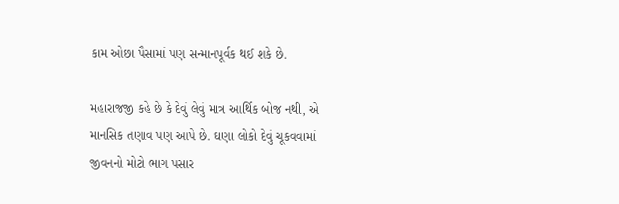કામ ઓછા પૈસામાં પણ સન્‍માનપૂર્વક થઈ શકે છે.

મહારાજજી કહે છે કે દેવું લેવું માત્ર આર્થિક બોજ નથી, એ માનસિક તણાવ પણ આપે છે. ઘણા લોકો દેવું ચૂકવવામાં જીવનનો મોટો ભાગ પસાર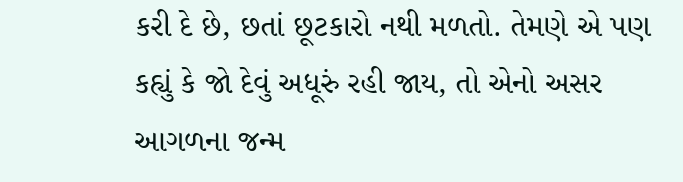કરી દે છે, છતાં છૂટકારો નથી મળતો. તેમણે એ પણ કહ્યું કે જો દેવું અધૂરું રહી જાય, તો એનો અસર આગળના જન્‍મ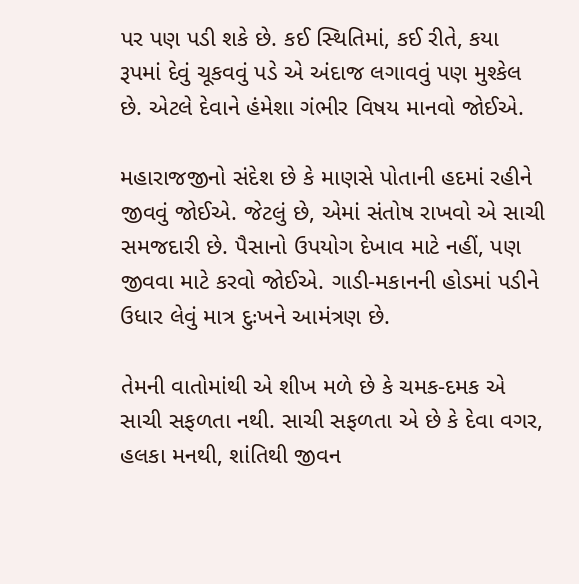પર પણ પડી શકે છે. કઈ સ્‍થિતિમાં, કઈ રીતે, કયા રૂપમાં દેવું ચૂકવવું પડે એ અંદાજ લગાવવું પણ મુશ્‍કેલ છે. એટલે દેવાને હંમેશા ગંભીર વિષય માનવો જોઈએ.

મહારાજજીનો સંદેશ છે કે માણસે પોતાની હદમાં રહીને જીવવું જોઈએ. જેટલું છે, એમાં સંતોષ રાખવો એ સાચી સમજદારી છે. પૈસાનો ઉપયોગ દેખાવ માટે નહીં, પણ જીવવા માટે કરવો જોઈએ. ગાડી-મકાનની હોડમાં પડીને ઉધાર લેવું માત્ર દુઃખને આમંત્રણ છે.

તેમની વાતોમાંથી એ શીખ મળે છે કે ચમક-દમક એ સાચી સફળતા નથી. સાચી સફળતા એ છે કે દેવા વગર, હલકા મનથી, શાંતિથી જીવન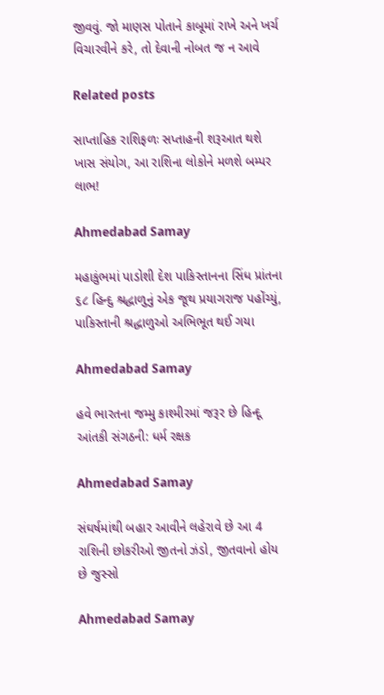જીવવું. જો માણસ પોતાને કાબૂમાં રાખે અને ખર્ચ વિચારવીને કરે, તો દેવાની નોબત જ ન આવે

Related posts

સાપ્તાહિક રાશિફળઃ સપ્તાહની શરૂઆત થશે ખાસ સંયોગ, આ રાશિના લોકોને મળશે બમ્પર લાભ!

Ahmedabad Samay

મહાકુંભમાં પાડોશી દેશ પાકિસ્‍તાનના સિંધ પ્રાંતના ૬૮ હિન્‍દુ શ્રદ્ધાળુનું એક જૂથ પ્રયાગરાજ પહોંચ્‍યું, પાકિસ્‍તાની શ્રદ્ધાળુઓ અભિભૂત થઈ ગયા

Ahmedabad Samay

હવે ભારતના જમ્મુ કાશ્મીરમાં જરૂર છે હિન્દૂ આંતકી સંગઠની: ધર્મ રક્ષક

Ahmedabad Samay

સંઘર્ષમાંથી બહાર આવીને લહેરાવે છે આ 4 રાશિની છોકરીઓ જીતનો ઝંડો, જીતવાનો હોય છે જુસ્સો

Ahmedabad Samay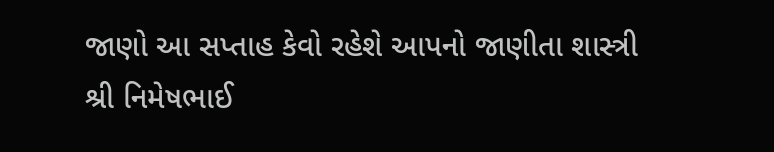જાણો આ સપ્તાહ કેવો રહેશે આપનો જાણીતા શાસ્ત્રી શ્રી નિમેષભાઈ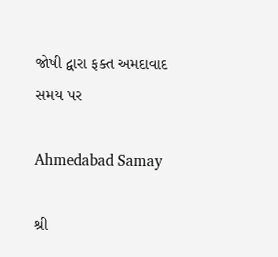જોષી દ્વારા ફક્ત અમદાવાદ સમય પર

Ahmedabad Samay

શ્રી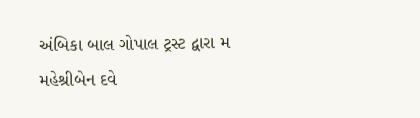અંબિકા બાલ ગોપાલ ટ્રસ્ટ દ્વારા મ મહેશ્રીબેન દવે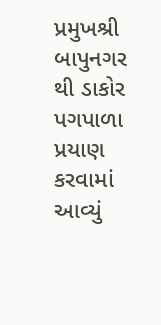પ્રમુખશ્રી બાપુનગર થી ડાકોર પગપાળા પ્રયાણ કરવામાં આવ્યું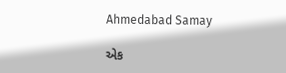Ahmedabad Samay

એક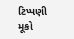ટિપ્પણી મૂકો